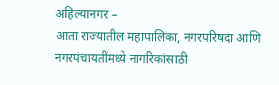अहिल्यानगर –
आता राज्यातील महापालिका, नगरपरिषदा आणि नगरपंचायतींमध्ये नागरिकांसाठी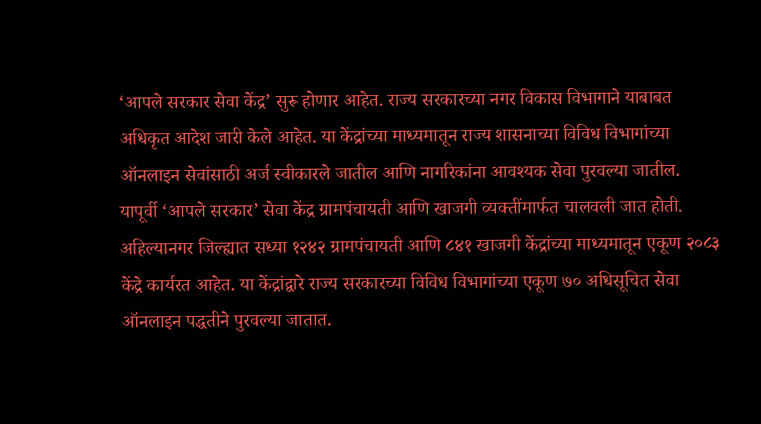‘आपले सरकार सेवा केंद्र’ सुरू होणार आहेत. राज्य सरकारच्या नगर विकास विभागाने याबाबत अधिकृत आदेश जारी केले आहेत. या केंद्रांच्या माध्यमातून राज्य शासनाच्या विविध विभागांच्या ऑनलाइन सेवांसाठी अर्ज स्वीकारले जातील आणि नागरिकांना आवश्यक सेवा पुरवल्या जातील.
यापूर्वी ‘आपले सरकार’ सेवा केंद्र ग्रामपंचायती आणि खाजगी व्यक्तींमार्फत चालवली जात होती. अहिल्यानगर जिल्ह्यात सध्या १२४२ ग्रामपंचायती आणि ८४१ खाजगी केंद्रांच्या माध्यमातून एकूण २०८३ केंद्रे कार्यरत आहेत. या केंद्रांद्वारे राज्य सरकारच्या विविध विभागांच्या एकूण ७० अधिसूचित सेवा ऑनलाइन पद्धतीने पुरवल्या जातात.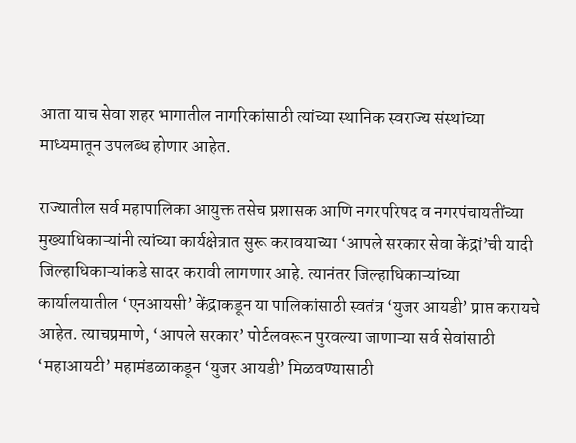आता याच सेवा शहर भागातील नागरिकांसाठी त्यांच्या स्थानिक स्वराज्य संस्थांच्या माध्यमातून उपलब्ध होणार आहेत.

राज्यातील सर्व महापालिका आयुक्त तसेच प्रशासक आणि नगरपरिषद व नगरपंचायतींच्या मुख्याधिकाऱ्यांनी त्यांच्या कार्यक्षेत्रात सुरू करावयाच्या ‘आपले सरकार सेवा केंद्रां’ची यादी जिल्हाधिकाऱ्यांकडे सादर करावी लागणार आहे. त्यानंतर जिल्हाधिकाऱ्यांच्या कार्यालयातील ‘एनआयसी’ केंद्राकडून या पालिकांसाठी स्वतंत्र ‘युजर आयडी’ प्राप्त करायचे आहेत. त्याचप्रमाणे, ‘आपले सरकार’ पोर्टलवरून पुरवल्या जाणाऱ्या सर्व सेवांसाठी ‘महाआयटी’ महामंडळाकडून ‘युजर आयडी’ मिळवण्यासाठी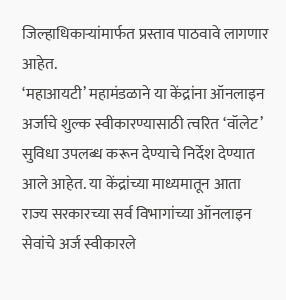जिल्हाधिकाऱ्यांमार्फत प्रस्ताव पाठवावे लागणार आहेत.
‘महाआयटी’ महामंडळाने या केंद्रांना ऑनलाइन अर्जाचे शुल्क स्वीकारण्यासाठी त्वरित ‘वॉलेट’ सुविधा उपलब्ध करून देण्याचे निर्देश देण्यात आले आहेत. या केंद्रांच्या माध्यमातून आता राज्य सरकारच्या सर्व विभागांच्या ऑनलाइन सेवांचे अर्ज स्वीकारले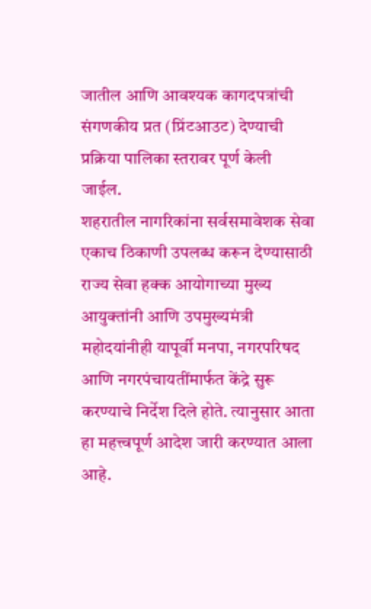जातील आणि आवश्यक कागदपत्रांची संगणकीय प्रत (प्रिंटआउट) देण्याची प्रक्रिया पालिका स्तरावर पूर्ण केली जाईल.
शहरातील नागरिकांना सर्वसमावेशक सेवा एकाच ठिकाणी उपलब्ध करून देण्यासाठी राज्य सेवा हक्क आयोगाच्या मुख्य आयुक्तांनी आणि उपमुख्यमंत्री महोदयांनीही यापूर्वी मनपा, नगरपरिषद आणि नगरपंचायतींमार्फत केंद्रे सुरू करण्याचे निर्देश दिले होते. त्यानुसार आता हा महत्त्वपूर्ण आदेश जारी करण्यात आला आहे.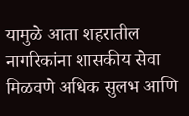यामुळे आता शहरातील नागरिकांना शासकीय सेवा मिळवणे अधिक सुलभ आणि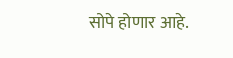सोपे होणार आहे.